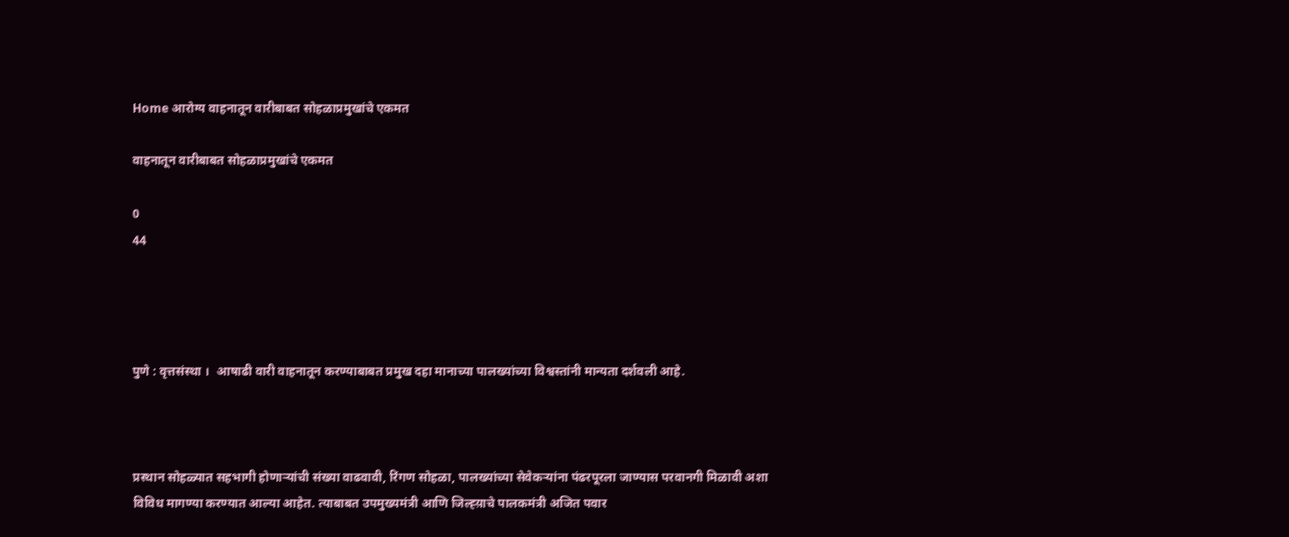Home आरोग्य वाहनातून वारीबाबत सोहळाप्रमुखांचे एकमत

वाहनातून वारीबाबत सोहळाप्रमुखांचे एकमत

0
44




पुणे : वृत्तसंस्था ।  आषाढी वारी वाहनातून करण्याबाबत प्रमुख दहा मानाच्या पालख्यांच्या विश्वस्तांनी मान्यता दर्शवली आहे.



प्रस्थान सोहळ्यात सहभागी होणाऱ्यांची संख्या वाढवावी, रिंगण सोहळा, पालख्यांच्या सेवेकऱ्यांना पंढरपूरला जाण्यास परवानगी मिळावी अशा विविध मागण्या करण्यात आल्या आहेत. त्याबाबत उपमुख्यमंत्री आणि जिल्ह्य़ाचे पालकमंत्री अजित पवार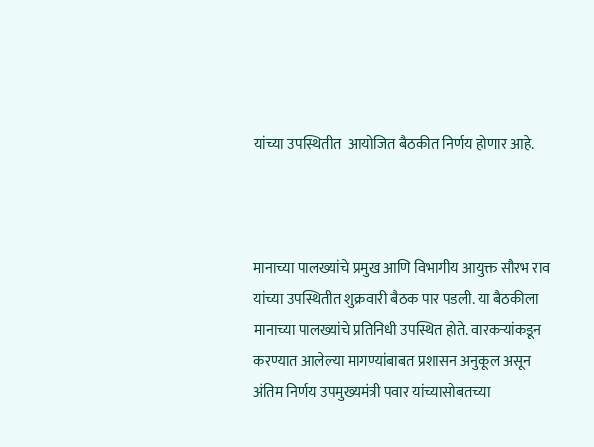यांच्या उपस्थितीत  आयोजित बैठकीत निर्णय होणार आहे.



मानाच्या पालख्यांचे प्रमुख आणि विभागीय आयुक्त सौरभ राव यांच्या उपस्थितीत शुक्रवारी बैठक पार पडली. या बैठकीला मानाच्या पालख्यांचे प्रतिनिधी उपस्थित होते. वारकऱ्यांकडून करण्यात आलेल्या मागण्यांबाबत प्रशासन अनुकूल असून अंतिम निर्णय उपमुख्यमंत्री पवार यांच्यासोबतच्या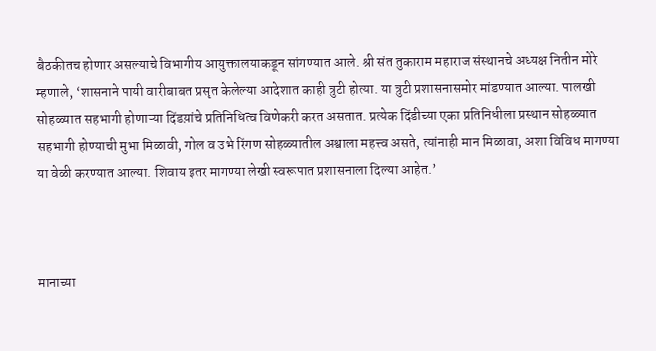बैठकीतच होणार असल्याचे विभागीय आयुक्तालयाकडून सांगण्यात आले. श्री संत तुकाराम महाराज संस्थानचे अध्यक्ष नितीन मोरे म्हणाले, ‘शासनाने पायी वारीबाबत प्रसृत केलेल्या आदेशात काही त्रुटी होत्या. या त्रुटी प्रशासनासमोर मांडण्यात आल्या. पालखी सोहळ्यात सहभागी होणाऱ्या दिंडय़ांचे प्रतिनिधित्व विणेकरी करत असतात. प्रत्येक दिंडीच्या एका प्रतिनिधीला प्रस्थान सोहळ्यात सहभागी होण्याची मुभा मिळावी, गोल व उभे रिंगण सोहळ्यातील अश्वाला महत्त्व असते, त्यांनाही मान मिळावा, अशा विविध मागण्या या वेळी करण्यात आल्या. शिवाय इतर मागण्या लेखी स्वरूपात प्रशासनाला दिल्या आहेत.’



मानाच्या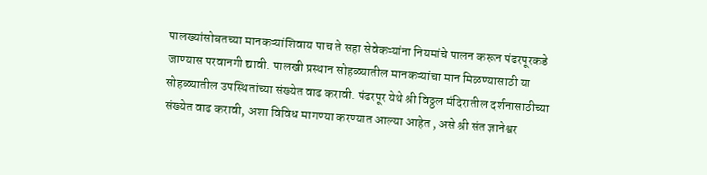पालख्यांसोबतच्या मानकऱ्यांशिवाय पाच ते सहा सेवेकऱ्यांना नियमांचे पालन करून पंढरपूरकडे जाण्यास परवानगी द्यावी. पालखी प्रस्थान सोहळ्यातील मानकऱ्यांचा मान मिळण्यासाठी या सोहळ्यातील उपस्थितांच्या संख्येत वाढ करावी. पंढरपूर येथे श्री विठ्ठल मंदिरातील दर्शनासाठीच्या संख्येत वाढ करावी, अशा विविध मागण्या करण्यात आल्या आहेत , असे श्री संत ज्ञानेश्वर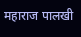महाराज पालखी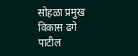सोहळा प्रमुख  विकास ढगे पाटील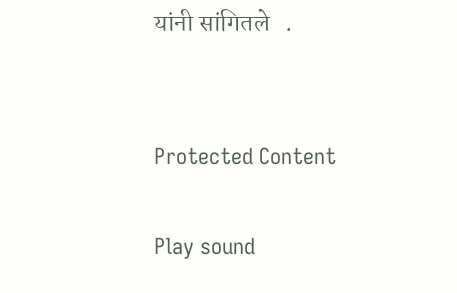यांनी सांगितले   .


Protected Content

Play sound